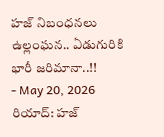హజ్ నిబంధనలు ఉల్లంఘన.. ఏడుగురికి భారీ జరిమానా..!!
- May 20, 2026
రియాద్: హజ్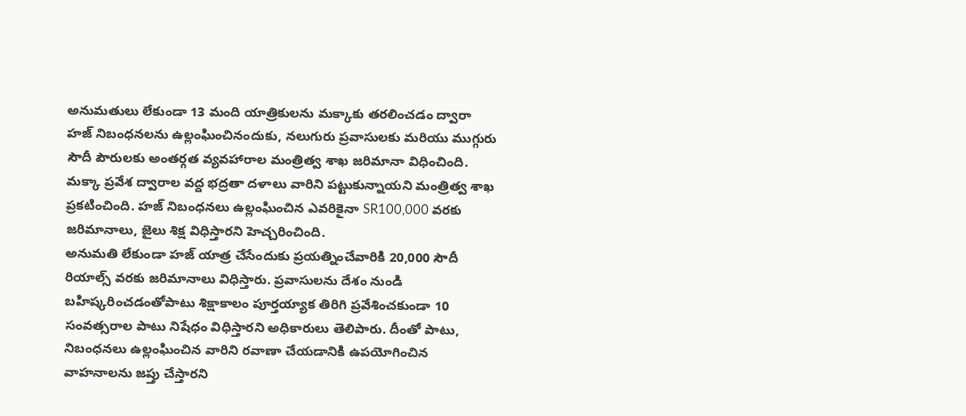అనుమతులు లేకుండా 13 మంది యాత్రికులను మక్కాకు తరలించడం ద్వారా హజ్ నిబంధనలను ఉల్లంఘించినందుకు, నలుగురు ప్రవాసులకు మరియు ముగ్గురు సౌదీ పౌరులకు అంతర్గత వ్యవహారాల మంత్రిత్వ శాఖ జరిమానా విధించింది. మక్కా ప్రవేశ ద్వారాల వద్ద భద్రతా దళాలు వారిని పట్టుకున్నాయని మంత్రిత్వ శాఖ ప్రకటించింది. హజ్ నిబంధనలు ఉల్లంఘించిన ఎవరికైనా SR100,000 వరకు జరిమానాలు, జైలు శిక్ష విధిస్తారని హెచ్చరించింది.
అనుమతి లేకుండా హజ్ యాత్ర చేసేందుకు ప్రయత్నించేవారికి 20,000 సౌదీ రియాల్స్ వరకు జరిమానాలు విధిస్తారు. ప్రవాసులను దేశం నుండి బహిష్కరించడంతోపాటు శిక్షాకాలం పూర్తయ్యాక తిరిగి ప్రవేశించకుండా 10 సంవత్సరాల పాటు నిషేధం విధిస్తారని అధికారులు తెలిపారు. దీంతో పాటు, నిబంధనలు ఉల్లంఘించిన వారిని రవాణా చేయడానికి ఉపయోగించిన వాహనాలను జప్తు చేస్తారని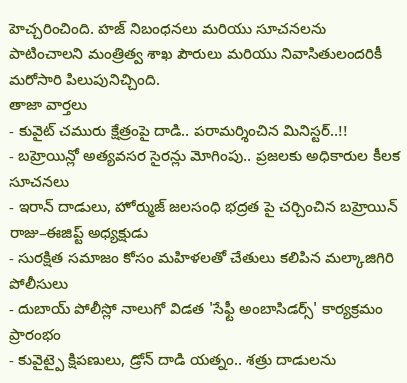హెచ్చరించింది. హజ్ నిబంధనలు మరియు సూచనలను పాటించాలని మంత్రిత్వ శాఖ పౌరులు మరియు నివాసితులందరికీ మరోసారి పిలుపునిచ్చింది.
తాజా వార్తలు
- కువైట్ చమురు క్షేత్రంపై దాడి.. పరామర్శించిన మినిస్టర్..!!
- బహ్రెయిన్లో అత్యవసర సైరన్లు మోగింపు.. ప్రజలకు అధికారుల కీలక సూచనలు
- ఇరాన్ దాడులు, హోర్ముజ్ జలసంధి భద్రత పై చర్చించిన బహ్రెయిన్ రాజు–ఈజిప్ట్ అధ్యక్షుడు
- సురక్షిత సమాజం కోసం మహిళలతో చేతులు కలిపిన మల్కాజిగిరి పోలీసులు
- దుబాయ్ పోలీస్లో నాలుగో విడత 'సేఫ్టీ అంబాసిడర్స్' కార్యక్రమం ప్రారంభం
- కువైట్పై క్షిపణులు, డ్రోన్ దాడి యత్నం.. శత్రు దాడులను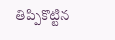తిప్పికొట్టిన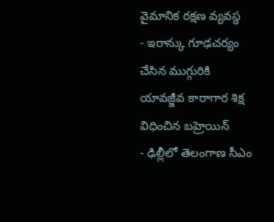వైమానిక రక్షణ వ్యవస్థ
- ఇరాన్కు గూఢచర్యం చేసిన ముగ్గురికి యావజ్జీవ కారాగార శిక్ష విధించిన బహ్రెయిన్
- ఢిల్లీలో తెలంగాణ సీఎం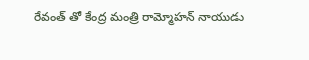రేవంత్ తో కేంద్ర మంత్రి రామ్మోహన్ నాయుడు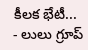కీలక భేటీ...
- లులు గ్రూప్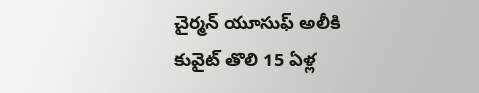చైర్మన్ యూసుఫ్ అలీకి కువైట్ తొలి 15 ఏళ్ల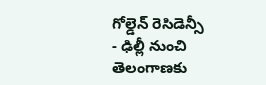గోల్డెన్ రెసిడెన్సీ
- ఢిల్లీ నుంచి తెలంగాణకు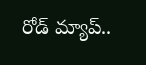రోడ్ మ్యాప్..